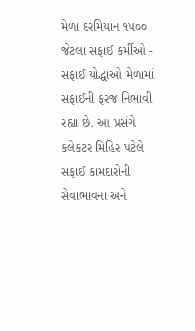મેળા દરમિયાન ૧૫૦૦ જેટલા સફાઈ કર્મીઓ - સફાઈ યોદ્ધાઓ મેળામાં સફાઈની ફરજ નિભાવી રહ્યા છે. આ પ્રસંગે કલેકટર મિહિર પટેલે સફાઈ કામદારોની સેવાભાવના અને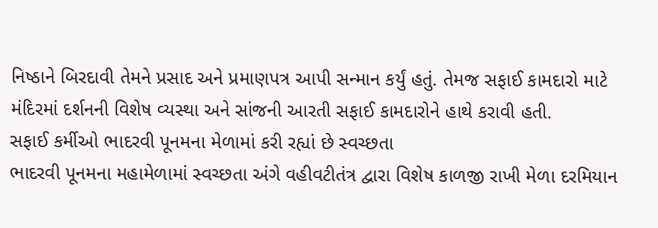નિષ્ઠાને બિરદાવી તેમને પ્રસાદ અને પ્રમાણપત્ર આપી સન્માન કર્યું હતું. તેમજ સફાઈ કામદારો માટે મંદિરમાં દર્શનની વિશેષ વ્યસ્થા અને સાંજની આરતી સફાઈ કામદારોને હાથે કરાવી હતી.
સફાઈ કર્મીઓ ભાદરવી પૂનમના મેળામાં કરી રહ્યાં છે સ્વચ્છતા
ભાદરવી પૂનમના મહામેળામાં સ્વચ્છતા અંગે વહીવટીતંત્ર દ્વારા વિશેષ કાળજી રાખી મેળા દરમિયાન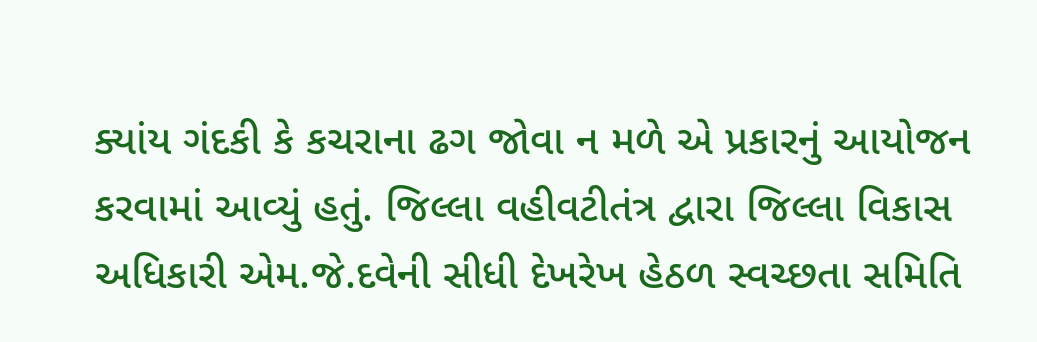ક્યાંય ગંદકી કે કચરાના ઢગ જોવા ન મળે એ પ્રકારનું આયોજન કરવામાં આવ્યું હતું. જિલ્લા વહીવટીતંત્ર દ્વારા જિલ્લા વિકાસ અધિકારી એમ.જે.દવેની સીધી દેખરેખ હેઠળ સ્વચ્છતા સમિતિ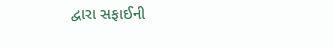દ્વારા સફાઈની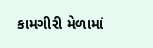કામગીરી મેળામાં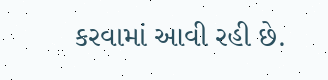કરવામાં આવી રહી છે.